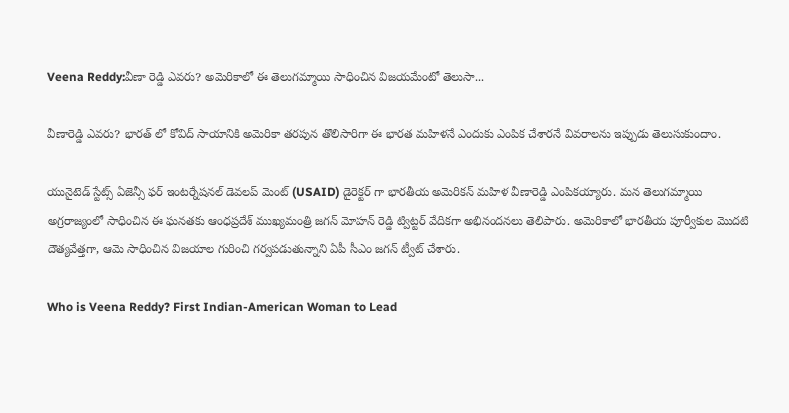Veena Reddy:వీణా రెడ్డి ఎవరు? అమెరికాలో ఈ తెలుగమ్మాయి సాధించిన విజయమేంటో తెలుసా...

వీణారెడ్డి ఎవరు? భారత్ లో కోవిద్ సాయానికి అమెరికా తరపున తొలిసారిగా ఈ భారత మహిళనే ఎందుకు ఎంపిక చేశారనే వివరాలను ఇప్పుడు తెలుసుకుందాం.

యునైటెడ్ స్టేట్స్ ఏజెన్సీ ఫర్ ఇంటర్నేషనల్ డెవలప్ మెంట్ (USAID) డైరెక్టర్ గా భారతీయ అమెరికన్ మహిళ వీణారెడ్డి ఎంపికయ్యారు. మన తెలుగమ్మాయి అగ్రరాజ్యంలో సాధించిన ఈ ఘనతకు ఆంధప్రదేశ్ ముఖ్యమంత్రి జగన్ మోహన్ రెడ్డి ట్విట్టర్ వేదికగా అభినందనలు తెలిపారు. అమెరికాలో భారతీయ పూర్వీకుల మొదటి దౌత్యవేత్తగా, ఆమె సాధించిన విజయాల గురించి గర్వపడుతున్నాని ఏపీ సీఎం జగన్ ట్వీట్ చేశారు.

Who is Veena Reddy? First Indian-American Woman to Lead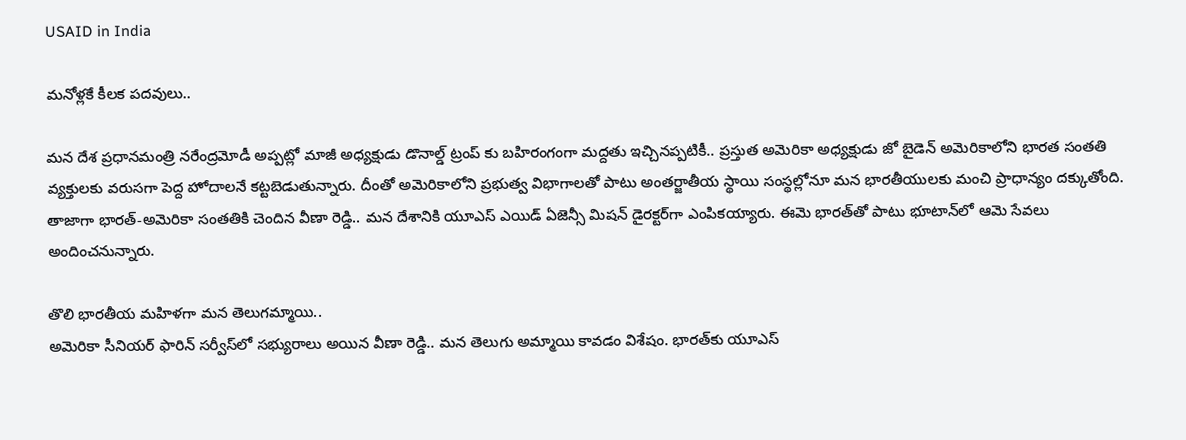USAID in India

మనోళ్లకే కీలక పదవులు..

మన దేశ ప్రధానమంత్రి నరేంద్రమోడీ అప్పట్లో మాజీ అధ్యక్షుడు డొనాల్డ్ ట్రంప్ కు బహిరంగంగా మద్దతు ఇచ్చినప్పటికీ.. ప్రస్తుత అమెరికా అధ్యక్షుడు జో బైడెన్ అమెరికాలోని భారత సంతతి వ్యక్తులకు వరుసగా పెద్ద హోదాలనే కట్టబెడుతున్నారు. దీంతో అమెరికాలోని ప్రభుత్వ విభాగాలతో పాటు అంతర్జాతీయ స్థాయి సంస్థల్లోనూ మన భారతీయులకు మంచి ప్రాధాన్యం దక్కుతోంది. తాజాగా భార‌త్‌-అమెరికా సంత‌తికి చెందిన వీణా రెడ్డి.. మ‌న దేశానికి యూఎస్ ఎయిడ్ ఏజెన్సీ మిష‌న్ డైర‌క్ట‌ర్‌గా ఎంపిక‌య్యారు. ఈమె భార‌త్‌తో పాటు భూటాన్‌లో ఆమె సేవ‌లు అందించ‌నున్నారు.

తొలి భారతీయ మహిళగా మన తెలుగమ్మాయి..
అమెరికా సీనియ‌ర్ ఫారిన్ స‌ర్వీస్‌లో స‌భ్యురాలు అయిన వీణా రెడ్డి.. మ‌న తెలుగు అమ్మాయి కావ‌డం విశేషం. భార‌త్‌కు యూఎస్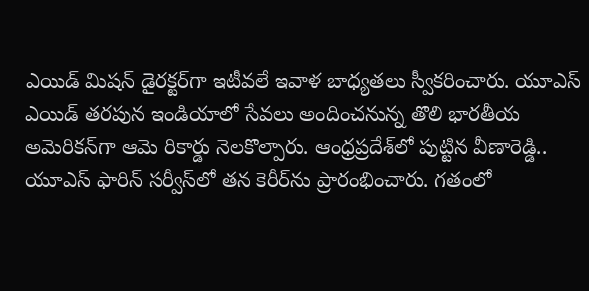ఎయిడ్ మిష‌న్ డైరక్ట‌ర్‌గా ఇటీవలే ఇవాళ బాధ్య‌త‌లు స్వీక‌రించారు. యూఎస్ ఎయిడ్ త‌ర‌పున ఇండియాలో సేవ‌లు అందించ‌నున్న తొలి భార‌తీయ అమెరిక‌న్‌గా ఆమె రికార్డు నెల‌కొల్పారు. ఆంధ్ర‌ప్ర‌దేశ్‌లో పుట్టిన వీణారెడ్డి.. యూఎస్ ఫారిన్ స‌ర్వీస్‌లో త‌న కెరీర్‌ను ప్రారంభించారు. గ‌తంలో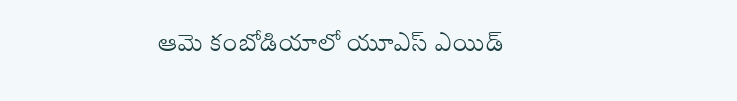ఆమె కంబోడియాలో యూఎస్ ఎయిడ్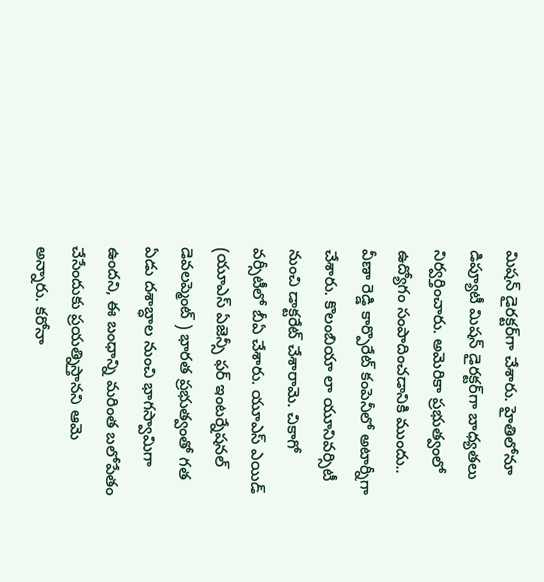మిష‌న్ డైర‌క్ట‌ర్‌గా చేశారు. హైతిలోనూ డిప్యూటీ మిష‌న్ డైరక్ట‌ర్‌గా బాధ్య‌త‌లు నిర్వ‌ర్తించారు. అమెరికా ప్ర‌భుత్వంలో ఉద్యోగం సంపాదించ‌డానికి ముందు.. వీణా రెడ్డి కార్పొరేట్ కంపెనీలో అటార్నీగా చేశారు. కొలంబియా లా యూనివ‌ర్సిటీ నుంచి డాక్ట‌రేట్ చేశారామె. చికాగో వ‌ర్సీటీలో బీఏ చేశారు. యూఎస్ ఎయిడ్ (యూఎస్ ఏజెన్సీ ఫ‌ర్ ఇంట‌ర్నేష‌న‌ల్ డెవ‌ల‌ప్మెంట్ ) భార‌త ప్ర‌భుత్వంతో గ‌త ఏడు ద‌శాబ్ధాల నుంచి భాగ‌స్వామిగా ఉంద‌ని, ఈ బంధాన్ని మ‌రింత బ‌లోపేతం చేసేందుకు ప్ర‌య‌త్నిస్తాన‌ని ఆమె అన్నారు. క‌రోనా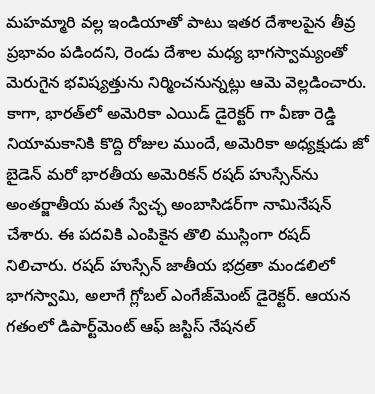మ‌హ‌మ్మారి వ‌ల్ల ఇండియాతో పాటు ఇత‌ర దేశాల‌పైన తీవ్ర ప్ర‌భావం ప‌డింద‌ని, రెండు దేశాల మ‌ధ్య భాగ‌స్వామ్యంతో మెరుగైన భ‌విష్య‌త్తును నిర్మించ‌నున్న‌ట్లు ఆమె వెల్ల‌డించారు. కాగా, భారత్‌లో అమెరికా ఎయిడ్ డైరెక్టర్ గా వీణా రెడ్డి నియామకానికి కొద్ది రోజుల ముందే, అమెరికా అధ్యక్షుడు జో బైడెన్‌ మరో భారతీయ అమెరికన్‌ రషద్‌ హుస్సేన్‌ను అంతర్జాతీయ మత స్వేచ్ఛ అంబాసిడర్‌గా నామినేషన్‌ చేశారు. ఈ పదవికి ఎంపికైన తొలి ముస్లింగా రషద్‌ నిలిచారు. రషద్‌ హుస్సేన్ జాతీయ భద్రతా మండలిలో భాగస్వామి, అలాగే గ్లోబల్ ఎంగేజ్‌మెంట్ డైరెక్టర్. ఆయన గతంలో డిపార్ట్‌మెంట్ ఆఫ్ జస్టిస్ నేషనల్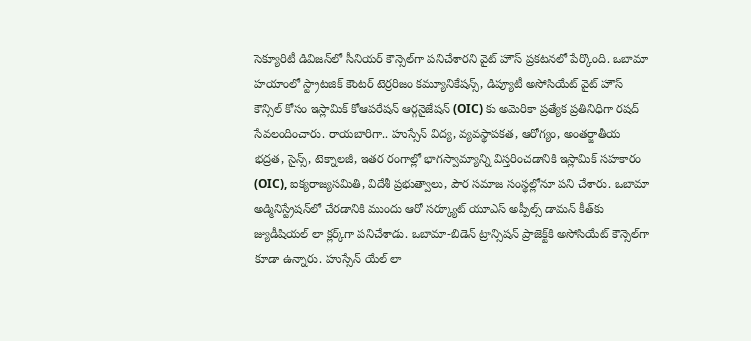సెక్యూరిటీ డివిజన్‌లో సీనియర్ కౌన్సెల్‌గా పనిచేశారని వైట్ హౌస్ ప్రకటనలో పేర్కొంది. ఒబామా హయాంలో స్ట్రాటజిక్ కౌంటర్ టెర్రరిజం కమ్యూనికేషన్స్, డిప్యూటీ అసోసియేట్ వైట్ హౌస్ కౌన్సిల్ కోసం ఇస్లామిక్ కోఆపరేషన్ ఆర్గనైజేషన్ (OIC) కు అమెరికా ప్రత్యేక ప్రతినిధిగా రషద్ సేవలందించారు. రాయబారిగా.. హుస్సేన్ విద్య, వ్యవస్థాపకత, ఆరోగ్యం, అంతర్జాతీయ భద్రత, సైన్స్, టెక్నాలజీ, ఇతర రంగాల్లో భాగస్వామ్యాన్ని విస్తరించడానికి ఇస్లామిక్ సహకారం (OIC), ఐక్యరాజ్యసమితి, విదేశీ ప్రభుత్వాలు, పౌర సమాజ సంస్థల్లోనూ పని చేశారు. ఒబామా అడ్మినిస్ట్రేషన్‌లో చేరడానికి ముందు ఆరో సర్క్యూట్ యూఎస్‌ అప్పీల్స్ డామన్ కీత్‌కు జ్యుడీషియల్ లా క్లర్క్‌గా పనిచేశాడు. ఒబామా-బిడెన్ ట్రాన్సిషన్ ప్రాజెక్ట్‌కి అసోసియేట్ కౌన్సెల్‌గా కూడా ఉన్నారు. హుస్సేన్ యేల్ లా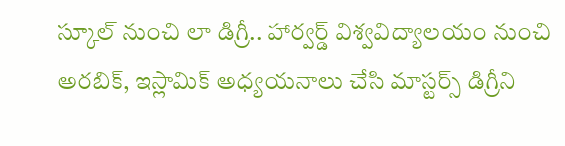స్కూల్ నుంచి లా డిగ్రీ.. హార్వర్డ్ విశ్వవిద్యాలయం నుంచి అరబిక్, ఇస్లామిక్ అధ్యయనాలు చేసి మాస్టర్స్ డిగ్రీని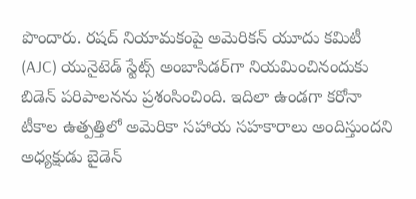పొందారు. రషద్‌ నియామకంపై అమెరికన్‌ యూదు కమిటీ (AJC) యునైటెడ్ స్టేట్స్ అంబాసిడర్‌గా నియమించినందుకు బిడెన్ పరిపాలనను ప్రశంసించింది. ఇదిలా ఉండగా కరోనా టీకాల ఉత్పత్తిలో అమెరికా సహాయ సహకారాలు అందిస్తుందని అధ్యక్షుడు బైడెన్‌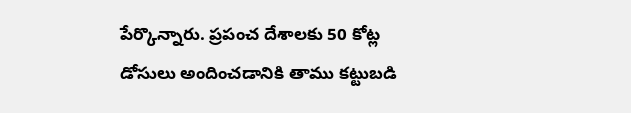పేర్కొన్నారు. ప్రపంచ దేశాలకు 50 కోట్ల డోసులు అందించడానికి తాము కట్టుబడి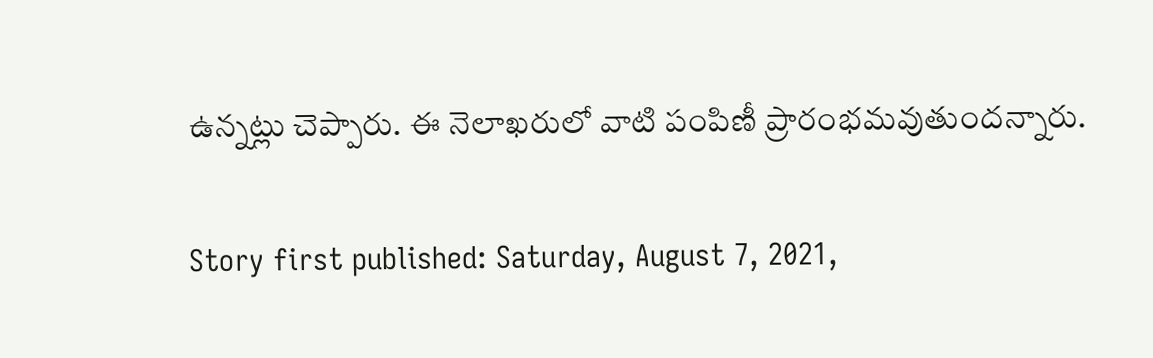ఉన్నట్లు చెప్పారు. ఈ నెలాఖరులో వాటి పంపిణీ ప్రారంభమవుతుందన్నారు.

Story first published: Saturday, August 7, 2021,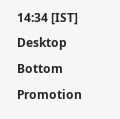14:34 [IST]
Desktop Bottom Promotion